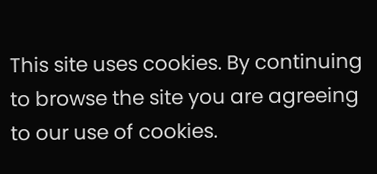This site uses cookies. By continuing to browse the site you are agreeing to our use of cookies.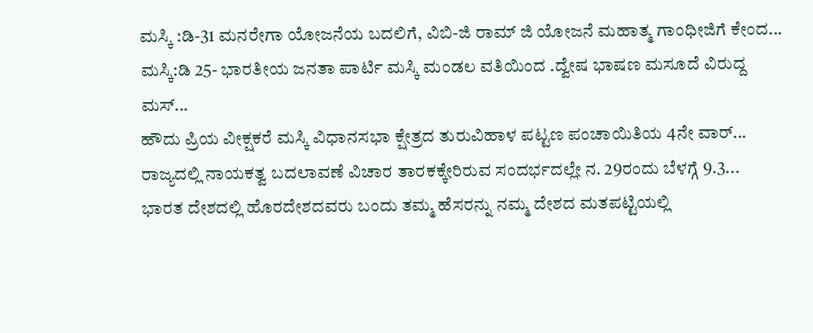ಮಸ್ಕಿ :ಡಿ-31 ಮನರೇಗಾ ಯೋಜನೆಯ ಬದಲಿಗೆ, ವಿಬಿ-ಜಿ ರಾಮ್ ಜಿ ಯೋಜನೆ ಮಹಾತ್ಮ ಗಾಂಧೀಜಿಗೆ ಕೇಂದ...
ಮಸ್ಕಿ:ಡಿ 25- ಭಾರತೀಯ ಜನತಾ ಪಾರ್ಟಿ ಮಸ್ಕಿ ಮಂಡಲ ವತಿಯಿಂದ .ದ್ವೇಷ ಭಾಷಣ ಮಸೂದೆ ವಿರುದ್ದ ಮಸ್...
ಹೌದು ಪ್ರಿಯ ವೀಕ್ಷಕರೆ ಮಸ್ಕಿ ವಿಧಾನಸಭಾ ಕ್ಷೇತ್ರದ ತುರುವಿಹಾಳ ಪಟ್ಟಣ ಪಂಚಾಯಿತಿಯ 4ನೇ ವಾರ್...
ರಾಜ್ಯದಲ್ಲಿ ನಾಯಕತ್ವ ಬದಲಾವಣೆ ವಿಚಾರ ತಾರಕಕ್ಕೇರಿರುವ ಸಂದರ್ಭದಲ್ಲೇ ನ. 29ರಂದು ಬೆಳಗ್ಗೆ 9.3...
ಭಾರತ ದೇಶದಲ್ಲಿ ಹೊರದೇಶದವರು ಬಂದು ತಮ್ಮ ಹೆಸರನ್ನು ನಮ್ಮ ದೇಶದ ಮತಪಟ್ಟಿಯಲ್ಲಿ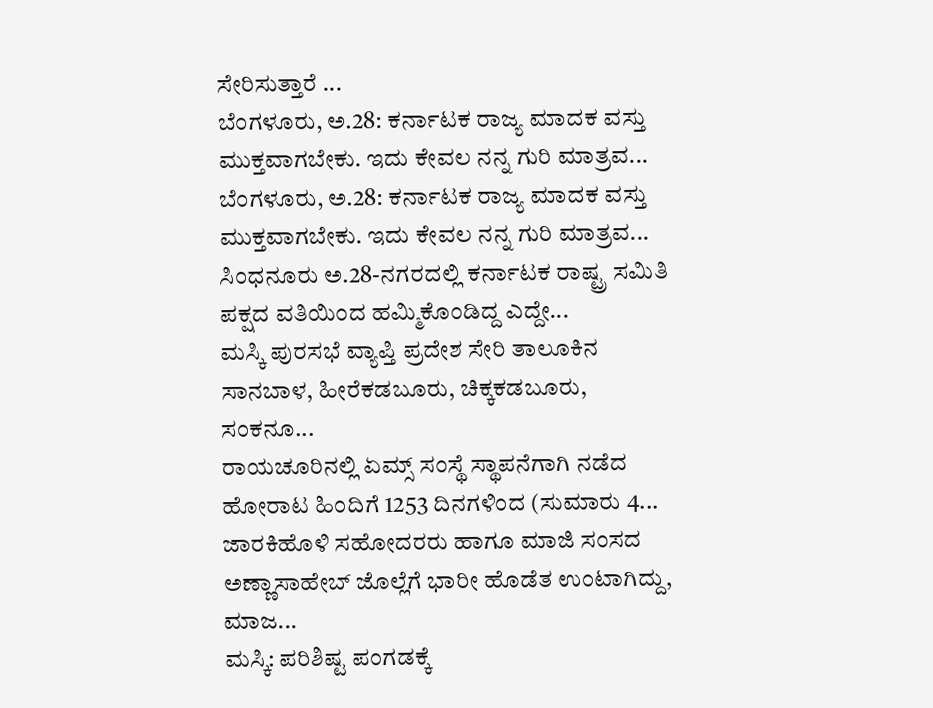ಸೇರಿಸುತ್ತಾರೆ ...
ಬೆಂಗಳೂರು, ಅ.28: ಕರ್ನಾಟಕ ರಾಜ್ಯ ಮಾದಕ ವಸ್ತು ಮುಕ್ತವಾಗಬೇಕು. ಇದು ಕೇವಲ ನನ್ನ ಗುರಿ ಮಾತ್ರವ...
ಬೆಂಗಳೂರು, ಅ.28: ಕರ್ನಾಟಕ ರಾಜ್ಯ ಮಾದಕ ವಸ್ತು ಮುಕ್ತವಾಗಬೇಕು. ಇದು ಕೇವಲ ನನ್ನ ಗುರಿ ಮಾತ್ರವ...
ಸಿಂಧನೂರು ಅ.28-ನಗರದಲ್ಲಿ ಕರ್ನಾಟಕ ರಾಷ್ಟ್ರ ಸಮಿತಿ ಪಕ್ಷದ ವತಿಯಿಂದ ಹಮ್ಮಿಕೊಂಡಿದ್ದ ಎದ್ದೇ...
ಮಸ್ಕಿ ಪುರಸಭೆ ವ್ಯಾಪ್ತಿ ಪ್ರದೇಶ ಸೇರಿ ತಾಲೂಕಿನ ಸಾನಬಾಳ, ಹೀರೆಕಡಬೂರು, ಚಿಕ್ಕಕಡಬೂರು, ಸಂಕನೂ...
ರಾಯಚೂರಿನಲ್ಲಿ ಏಮ್ಸ್ ಸಂಸ್ಥೆ ಸ್ಥಾಪನೆಗಾಗಿ ನಡೆದ ಹೋರಾಟ ಹಿಂದಿಗೆ 1253 ದಿನಗಳಿಂದ (ಸುಮಾರು 4...
ಜಾರಕಿಹೊಳಿ ಸಹೋದರರು ಹಾಗೂ ಮಾಜಿ ಸಂಸದ ಅಣ್ಣಾಸಾಹೇಬ್ ಜೊಲ್ಲೆಗೆ ಭಾರೀ ಹೊಡೆತ ಉಂಟಾಗಿದ್ದು, ಮಾಜ...
ಮಸ್ಕಿ: ಪರಿಶಿಷ್ಟ ಪಂಗಡಕ್ಕೆ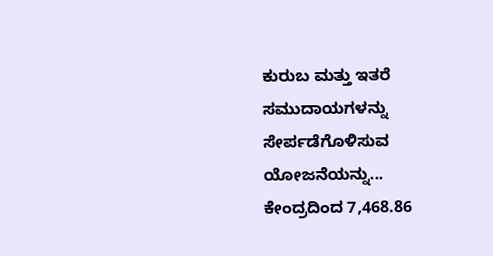ಕುರುಬ ಮತ್ತು ಇತರೆ ಸಮುದಾಯಗಳನ್ನು ಸೇರ್ಪಡೆಗೊಳಿಸುವ ಯೋಜನೆಯನ್ನು...
ಕೇಂದ್ರದಿಂದ 7,468.86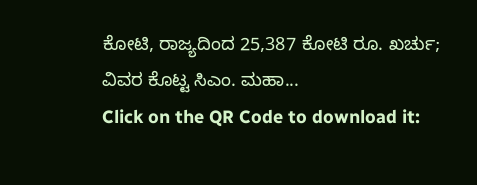ಕೋಟಿ, ರಾಜ್ಯದಿಂದ 25,387 ಕೋಟಿ ರೂ. ಖರ್ಚು; ವಿವರ ಕೊಟ್ಟ ಸಿಎಂ. ಮಹಾ...
Click on the QR Code to download it: